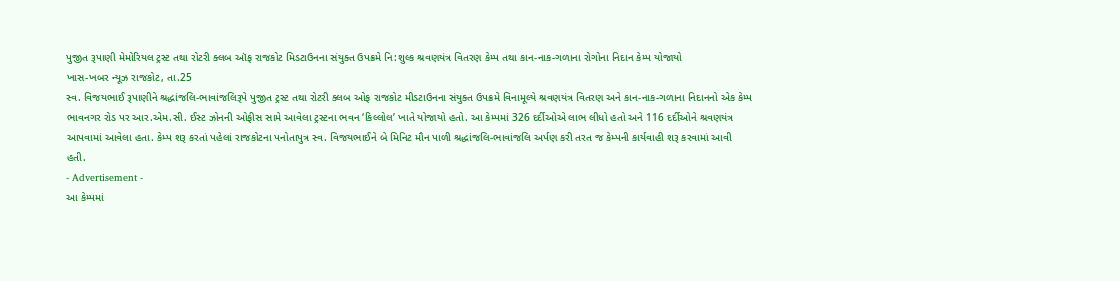પુજીત રૂપાણી મેમોરિયલ ટ્રસ્ટ તથા રોટરી ક્લબ ઑફ રાજકોટ મિડટાઉનના સંયુક્ત ઉપક્રમે નિ:શુલ્ક શ્રવણયંત્ર વિતરણ કેમ્પ તથા કાન-નાક-ગળાના રોગોના નિદાન કેમ્પ યોજાયો
ખાસ-ખબર ન્યૂઝ રાજકોટ, તા.25
સ્વ. વિજયભાઈ રૂપાણીને શ્રદ્ધાંજલિ-ભાવાંજલિરૂપે પુજીત ટ્રસ્ટ તથા રોટરી ક્લબ ઓફ રાજકોટ મીડટાઉનના સંયુક્ત ઉપક્રમે વિનામૂલ્યે શ્રવણયંત્ર વિતરણ અને કાન-નાક-ગળાના નિદાનનો એક કેમ્પ ભાવનગર રોડ પર આર.એમ.સી. ઈસ્ટ ઝોનની ઓફીસ સામે આવેલા ટ્રસ્ટના ભવન ‘કિલ્લોલ’ ખાતે યોજાયો હતો. આ કેમ્પમાં 326 દર્દીઓએ લાભ લીધો હતો અને 116 દર્દીઓને શ્રવણયંત્ર આપવામાં આવેલા હતા. કેમ્પ શરૂ કરતાં પહેલાં રાજકોટના પનોતાપુત્ર સ્વ. વિજયભાઈને બે મિનિટ મૌન પાળી શ્રદ્ધાંજલિ-ભાવાંજલિ અર્પણ કરી તરત જ કેમ્પની કાર્યવાહી શરૂ કરવામાં આવી હતી.
- Advertisement -
આ કેમ્પમાં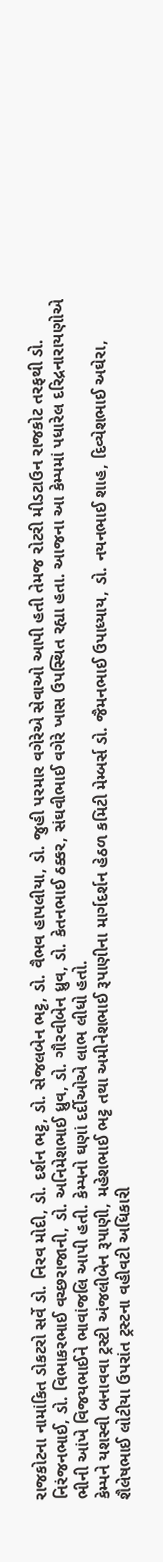રાજકોટના નામાંકિત ડોકટરો સર્વે ડો. નિરવ મોદી, ડો. દર્શન ભટ્ટ, ડો. સેજલબેન ભટ્ટ, ડો. વૈભવ હાપલીયા, ડો. જુહી પરમાર વગેરેએ સેવાઓ આપી હતી તેમજ રોટરી મીડટાઉન રાજકોટ તરફથી ડો. નિરંજનભાઈ, ડો. વિભાકરભાઈ વચ્છરાજાની, ડો. અનિમેશભાઈ ધ્રુવ, ડો. ગૌરવીબેન ધ્રુવ, ડો. કેતનભાઈ ઠક્કર, સંઘવીભાઈ વગેરે ખાસ ઉપસ્થિત રહ્યા હતા. આજના આ કેમ્પમાં પધારેલ દરિદ્રનારાયણોએ ભીની આંખે વિજયભાઈને ભાવાંજલિ આપી હતી. કેમ્પનો ઘણાં દર્દીઓએ લાભ લીધો હતો.
કેમ્પને યશસ્વી બનાવવા ટ્રસ્ટી અંજલીબેન રૂપાણી, મહેશભાઈ ભટ્ટ તથા અમીનેશભાઈ રૂપાણીના માર્ગદર્શન હેઠળ કમિટી મેમ્બર્સ ડો. જૈમનભાઈ ઉપાધ્યાય, ડો. નયનભાઈ શાહ, દિવ્યેશભાઈ અઘેરા, શૈલેષભાઈ લોટીયા ઉપરાંત ટ્રસ્ટના વહીવટી અધિકારી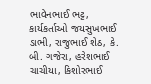ભાવેનભાઈ ભટ્ટ, કાર્યકર્તાઓ જયસુખભાઈ ડાભી, રાજુભાઈ શેઠ, કે. બી. ગજેરા, હરેશભાઈ ચાચીયા, કિશોરભાઈ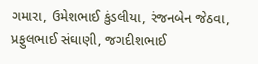ગમારા, ઉમેશભાઈ કુંડલીયા, રંજનબેન જેઠવા, પ્રફુલભાઈ સંઘાણી, જગદીશભાઈ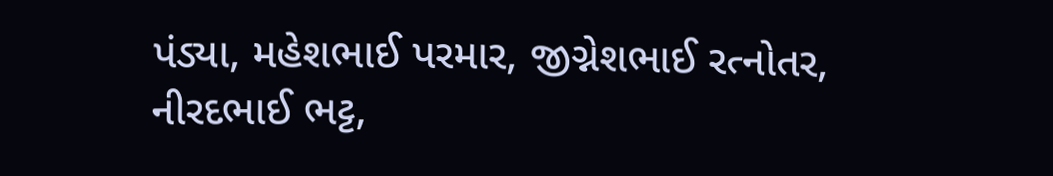પંડ્યા, મહેશભાઈ પરમાર, જીગ્નેશભાઈ રત્નોતર, નીરદભાઈ ભટ્ટ,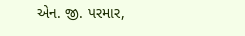એન. જી. પરમાર,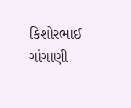કિશોરભાઈ ગાંગાણી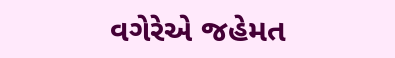વગેરેએ જહેમત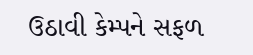ઉઠાવી કેમ્પને સફળ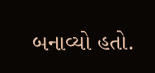બનાવ્યો હતો.